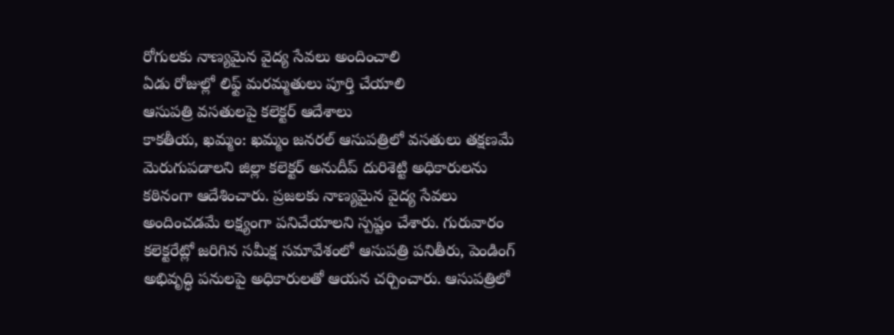రోగులకు నాణ్యమైన వైద్య సేవలు అందించాలి
ఏడు రోజుల్లో లిఫ్ట్ మరమ్మతులు పూర్తి చేయాలి
ఆసుపత్రి వసతులపై కలెక్టర్ ఆదేశాలు
కాకతీయ, ఖమ్మం: ఖమ్మం జనరల్ ఆసుపత్రిలో వసతులు తక్షణమే మెరుగుపడాలని జిల్లా కలెక్టర్ అనుదీప్ దురిశెట్టి అధికారులను కఠినంగా ఆదేశించారు. ప్రజలకు నాణ్యమైన వైద్య సేవలు అందించడమే లక్ష్యంగా పనిచేయాలని స్పష్టం చేశారు. గురువారం కలెక్టరేట్లో జరిగిన సమీక్ష సమావేశంలో ఆసుపత్రి పనితీరు, పెండింగ్ అభివృద్ధి పనులపై అధికారులతో ఆయన చర్చించారు. ఆసుపత్రిలో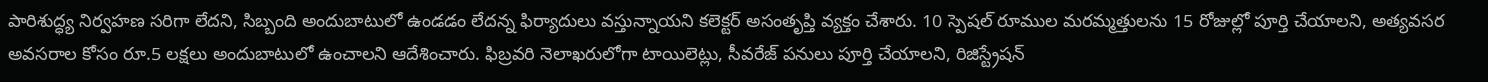పారిశుద్ధ్య నిర్వహణ సరిగా లేదని, సిబ్బంది అందుబాటులో ఉండడం లేదన్న ఫిర్యాదులు వస్తున్నాయని కలెక్టర్ అసంతృప్తి వ్యక్తం చేశారు. 10 స్పెషల్ రూముల మరమ్మత్తులను 15 రోజుల్లో పూర్తి చేయాలని, అత్యవసర అవసరాల కోసం రూ.5 లక్షలు అందుబాటులో ఉంచాలని ఆదేశించారు. ఫిబ్రవరి నెలాఖరులోగా టాయిలెట్లు, సీవరేజ్ పనులు పూర్తి చేయాలని, రిజిస్ట్రేషన్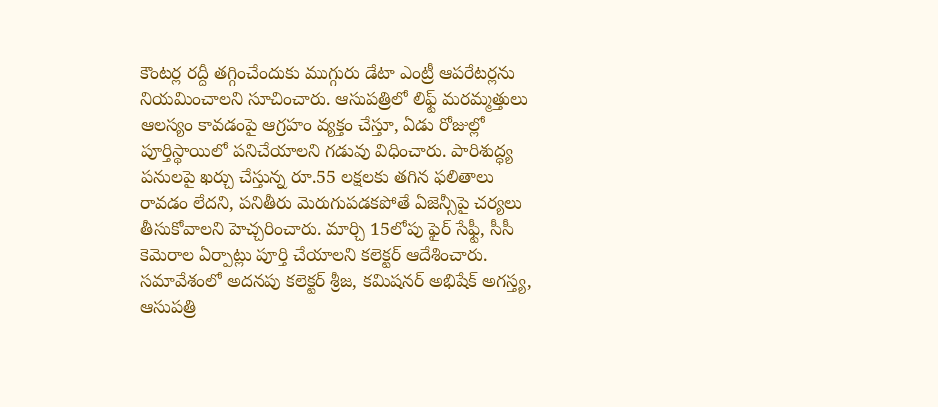కౌంటర్ల రద్దీ తగ్గించేందుకు ముగ్గురు డేటా ఎంట్రీ ఆపరేటర్లను నియమించాలని సూచించారు. ఆసుపత్రిలో లిఫ్ట్ మరమ్మత్తులు ఆలస్యం కావడంపై ఆగ్రహం వ్యక్తం చేస్తూ, ఏడు రోజుల్లో పూర్తిస్థాయిలో పనిచేయాలని గడువు విధించారు. పారిశుద్ధ్య పనులపై ఖర్చు చేస్తున్న రూ.55 లక్షలకు తగిన ఫలితాలు రావడం లేదని, పనితీరు మెరుగుపడకపోతే ఏజెన్సీపై చర్యలు తీసుకోవాలని హెచ్చరించారు. మార్చి 15లోపు ఫైర్ సేఫ్టీ, సీసీ కెమెరాల ఏర్పాట్లు పూర్తి చేయాలని కలెక్టర్ ఆదేశించారు. సమావేశంలో అదనపు కలెక్టర్ శ్రీజ, కమిషనర్ అభిషేక్ అగస్త్య, ఆసుపత్రి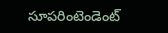సూపరింటెండెంట్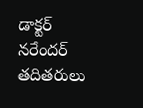డాక్టర్ నరేందర్ తదితరులు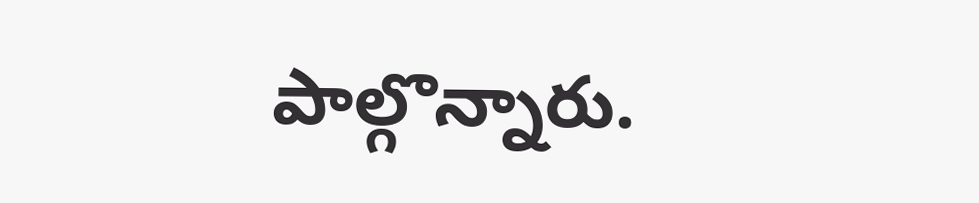పాల్గొన్నారు.